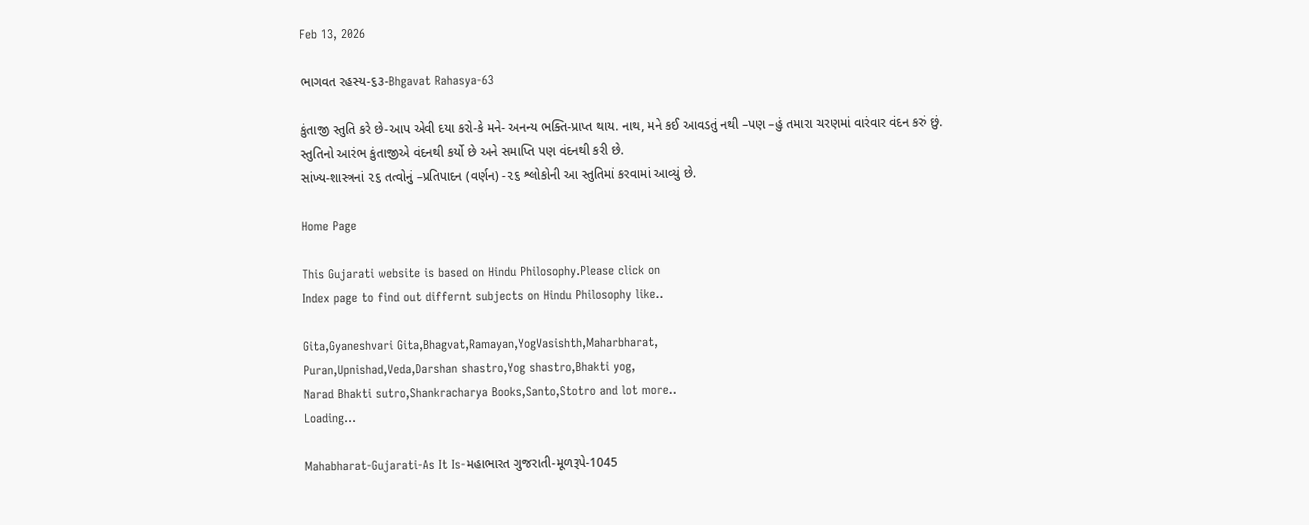Feb 13, 2026

ભાગવત રહસ્ય-૬૩-Bhgavat Rahasya-63

કુંતાજી સ્તુતિ કરે છે-આપ એવી દયા કરો-કે મને- અનન્ય ભક્તિ-પ્રાપ્ત થાય. નાથ, મને કઈ આવડતું નથી –પણ –હું તમારા ચરણમાં વારંવાર વંદન કરું છું.
સ્તુતિનો આરંભ કુંતાજીએ વંદનથી કર્યો છે અને સમાપ્તિ પણ વંદનથી કરી છે.
સાંખ્ય-શાસ્ત્રનાં ૨૬ તત્વોનું –પ્રતિપાદન (વર્ણન) -૨૬ શ્લોકોની આ સ્તુતિમાં કરવામાં આવ્યું છે.

Home Page

This Gujarati website is based on Hindu Philosophy.Please click on
Index page to find out differnt subjects on Hindu Philosophy like..

Gita,Gyaneshvari Gita,Bhagvat,Ramayan,YogVasishth,Maharbharat,
Puran,Upnishad,Veda,Darshan shastro,Yog shastro,Bhakti yog,
Narad Bhakti sutro,Shankracharya Books,Santo,Stotro and lot more..
Loading…

Mahabharat-Gujarati-As It Is-મહાભારત ગુજરાતી-મૂળરૂપે-1045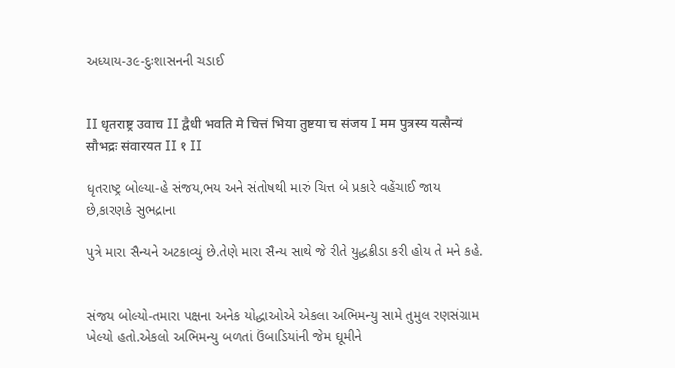અધ્યાય-૩૯-દુઃશાસનની ચડાઈ


II धृतराष्ट्र उवाच II द्वैधी भवति मे चित्तं भिया तुष्टया च संजय I मम पुत्रस्य यत्सैन्यं सौभद्रः संवारयत II १ II

ધૃતરાષ્ટ્ર બોલ્યા-હે સંજય,ભય અને સંતોષથી મારું ચિત્ત બે પ્રકારે વહેંચાઈ જાય છે,કારણકે સુભદ્રાના

પુત્રે મારા સૈન્યને અટકાવ્યું છે.તેણે મારા સૈન્ય સાથે જે રીતે યુદ્ધક્રીડા કરી હોય તે મને કહે.


સંજય બોલ્યો-તમારા પક્ષના અનેક યોદ્ધાઓએ એકલા અભિમન્યુ સામે તુમુલ રણસંગ્રામ ખેલ્યો હતો.એકલો અભિમન્યુ બળતાં ઉંબાડિયાંની જેમ ઘૂમીને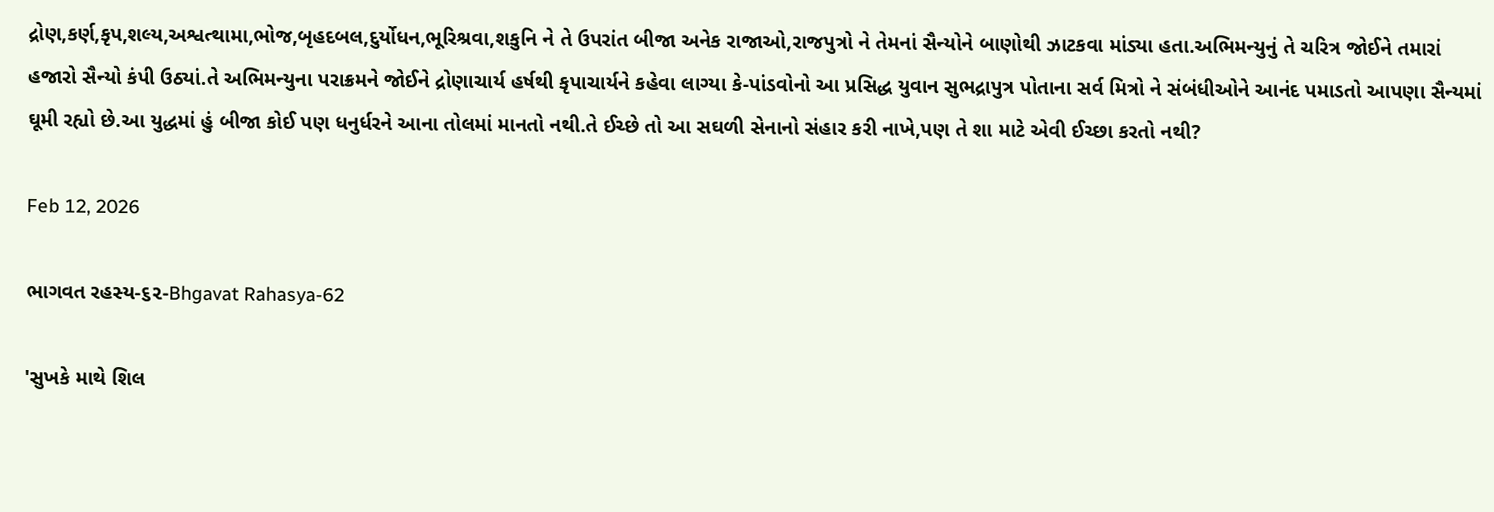દ્રોણ,કર્ણ,કૃપ,શલ્ય,અશ્વત્થામા,ભોજ,બૃહદબલ,દુર્યોધન,ભૂરિશ્રવા,શકુનિ ને તે ઉપરાંત બીજા અનેક રાજાઓ,રાજપુત્રો ને તેમનાં સૈન્યોને બાણોથી ઝાટકવા માંડ્યા હતા.અભિમન્યુનું તે ચરિત્ર જોઈને તમારાં હજારો સૈન્યો કંપી ઉઠ્યાં.તે અભિમન્યુના પરાક્રમને જોઈને દ્રોણાચાર્ય હર્ષથી કૃપાચાર્યને કહેવા લાગ્યા કે-પાંડવોનો આ પ્રસિદ્ધ યુવાન સુભદ્રાપુત્ર પોતાના સર્વ મિત્રો ને સંબંધીઓને આનંદ પમાડતો આપણા સૈન્યમાં ઘૂમી રહ્યો છે.આ યુદ્ધમાં હું બીજા કોઈ પણ ધનુર્ધરને આના તોલમાં માનતો નથી.તે ઈચ્છે તો આ સઘળી સેનાનો સંહાર કરી નાખે,પણ તે શા માટે એવી ઈચ્છા કરતો નથી?

Feb 12, 2026

ભાગવત રહસ્ય-૬૨-Bhgavat Rahasya-62

'સુખકે માથે શિલ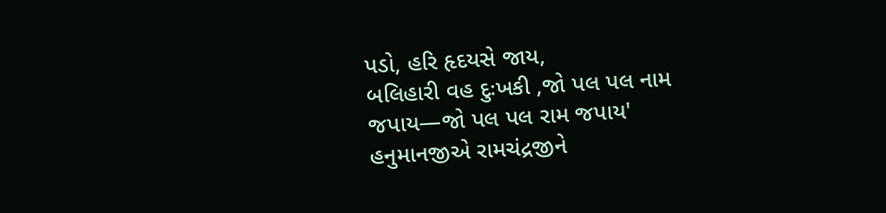પડો, હરિ હૃદયસે જાય,
બલિહારી વહ દુઃખકી ,જો પલ પલ નામ જપાય—જો પલ પલ રામ જપાય'
હનુમાનજીએ રામચંદ્રજીને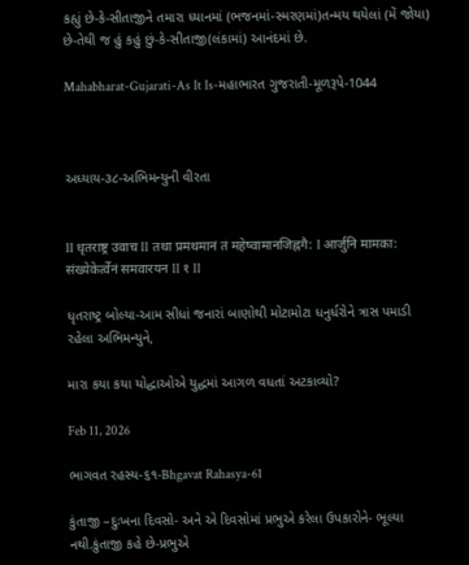કહ્યું છે-કે-સીતાજીને તમારા ધ્યાનમાં (ભજનમાં-સ્મરણમાં)તન્મય થયેલાં (મેં જોયા) છે-તેથી જ હું કહું છું-કે-સીતાજી(લંકામાં) આનંદમાં છે.

Mahabharat-Gujarati-As It Is-મહાભારત ગુજરાતી-મૂળરૂપે-1044



અધ્યાય-૩૮-અભિમન્યુની વીરતા


II धृतराष्ट्र उवाच II तथा प्रमथमानं तं महेष्वामानजिह्नगै: I आर्जुनि मामका: संख्येकेर्त्वेनं समवारयन II १ II

ધૃતરાષ્ટ્ર બોલ્યા-આમ સીધાં જનારાં બાણોથી મોટામોટા ધનુર્ધરોને ત્રાસ પમાડી રહેલા અભિમન્યુને,

મારા કયા કયા યોદ્ધાઓએ યુદ્ધમાં આગળ વધતાં અટકાવ્યો?

Feb 11, 2026

ભાગવત રહસ્ય-૬૧-Bhgavat Rahasya-61

કુંતાજી –દુઃખના દિવસો- અને એ દિવસોમાં પ્રભુએ કરેલા ઉપકારોને- ભૂલ્યા નથી.કુંતાજી કહે છે-પ્રભુએ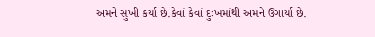અમને સુખી કર્યા છે.કેવાં કેવાં દુઃખમાંથી અમને ઉગાર્યા છે.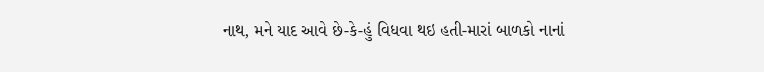નાથ, મને યાદ આવે છે-કે-હું વિધવા થઇ હતી-મારાં બાળકો નાનાં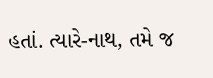હતાં. ત્યારે-નાથ, તમે જ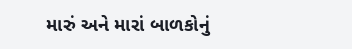મારું અને મારાં બાળકોનું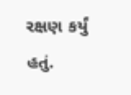રક્ષણ કર્યું હતું.